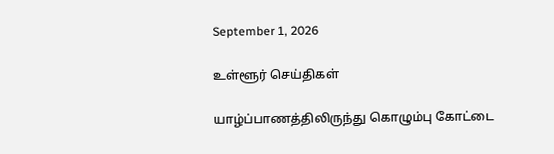September 1, 2026

உள்ளூர் செய்திகள்

யாழ்ப்பாணத்திலிருந்து கொழும்பு கோட்டை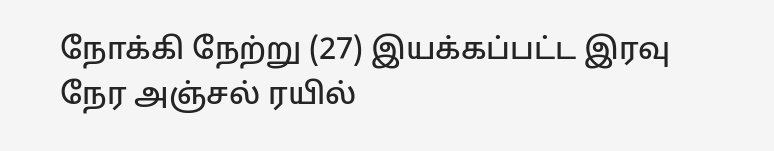நோக்கி நேற்று (27) இயக்கப்பட்ட இரவு நேர அஞ்சல் ரயில்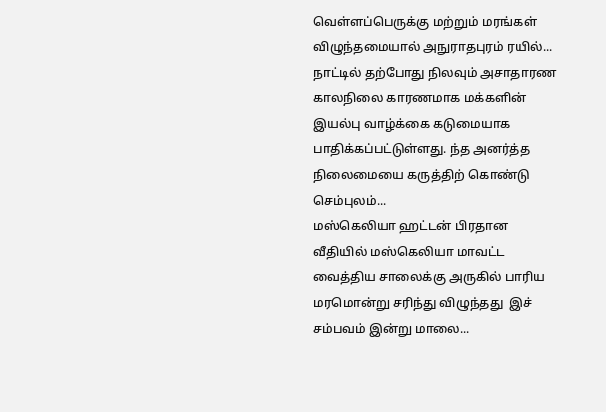வெள்ளப்பெருக்கு மற்றும் மரங்கள் விழுந்தமையால் அநுராதபுரம் ரயில்...
நாட்டில் தற்போது நிலவும் அசாதாரண காலநிலை காரணமாக மக்களின் இயல்பு வாழ்க்கை கடுமையாக பாதிக்கப்பட்டுள்ளது. ந்த அனர்த்த நிலைமையை கருத்திற் கொண்டு செம்புலம்...
மஸ்கெலியா ஹட்டன் பிரதான வீதியில் மஸ்கெலியா மாவட்ட வைத்திய சாலைக்கு அருகில் பாரிய மரமொன்று சரிந்து விழுந்தது  இச் சம்பவம் இன்று மாலை...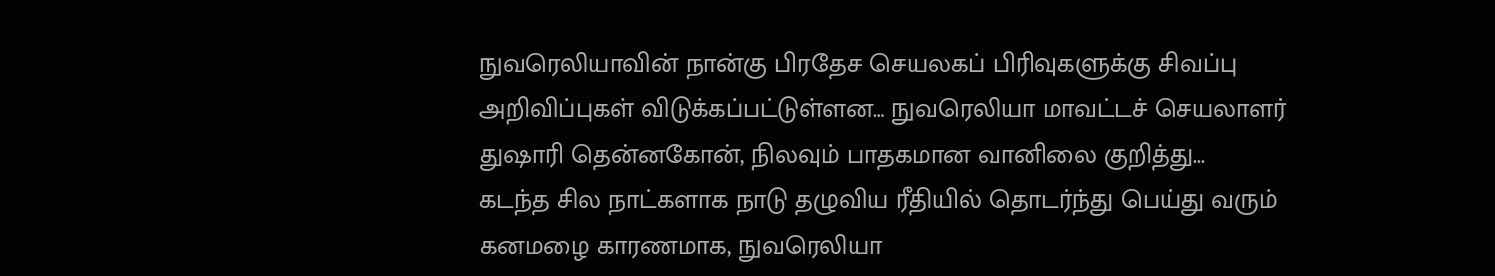நுவரெலியாவின் நான்கு பிரதேச செயலகப் பிரிவுகளுக்கு சிவப்பு அறிவிப்புகள் விடுக்கப்பட்டுள்ளன… நுவரெலியா மாவட்டச் செயலாளர் துஷாரி தென்னகோன், நிலவும் பாதகமான வானிலை குறித்து...
கடந்த சில நாட்களாக நாடு தழுவிய ரீதியில் தொடர்ந்து பெய்து வரும் கனமழை காரணமாக, நுவரெலியா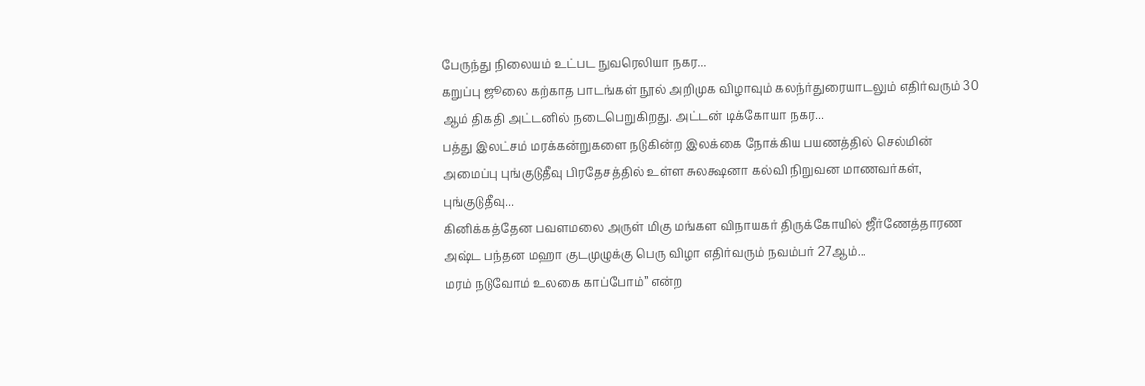பேருந்து நிலையம் உட்பட நுவரெலியா நகர...
கறுப்பு ஜூலை கற்காத பாடங்கள் நூல் அறிமுக விழாவும் கலந்ர்துரையாடலும் எதிர்வரும் 30 ஆம் திகதி அட்டனில் நடைபெறுகிறது. அட்டன் டிக்கோயா நகர...
பத்து இலட்சம் மரக்கன்றுகளை நடுகின்ற இலக்கை நோக்கிய பயணத்தில் செல்மின் அமைப்பு புங்குடுதீவு பிரதேசத்தில் உள்ள சுலக்ஷனா கல்வி நிறுவன மாணவர்கள், புங்குடுதீவு...
கினிக்கத்தேன பவளமலை அருள் மிகு மங்கள விநாயகர் திருக்கோயில் ஜீர்ணேத்தாரண அஷ்ட பந்தன மஹா குடமுழுக்கு பெரு விழா எதிர்வரும் நவம்பர் 27ஆம்...
மரம் நடுவோம் உலகை காப்போம்” என்ற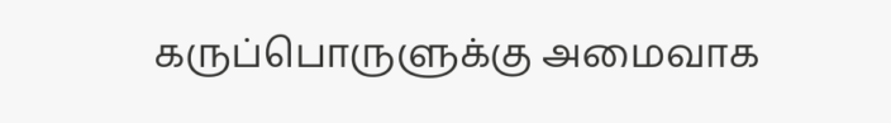கருப்பொருளுக்கு அமைவாக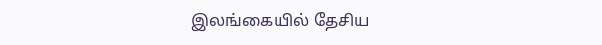இலங்கையில் தேசிய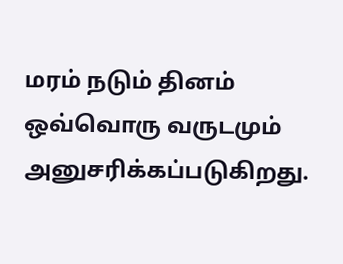மரம் நடும் தினம் ஒவ்வொரு வருடமும் அனுசரிக்கப்படுகிறது.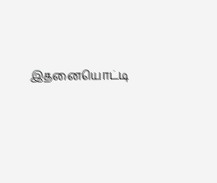இதனையொட்டி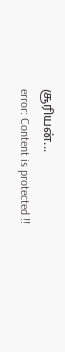சூரியன்...
error: Content is protected !!